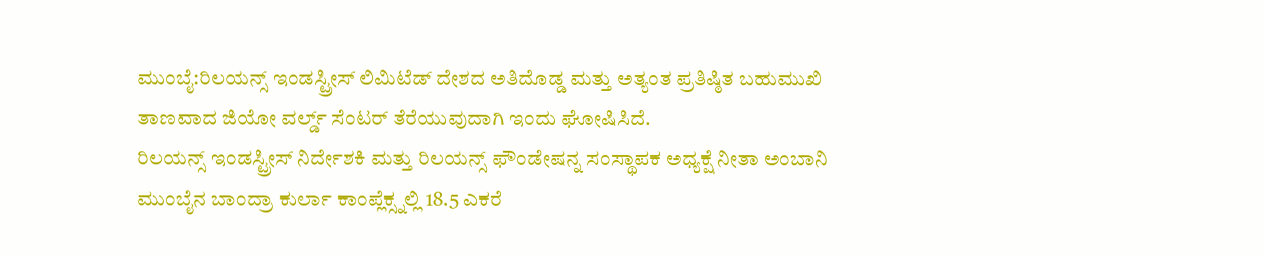ಮುಂಬೈ:ರಿಲಯನ್ಸ್ ಇಂಡಸ್ಟ್ರೀಸ್ ಲಿಮಿಟೆಡ್ ದೇಶದ ಅತಿದೊಡ್ಡ ಮತ್ತು ಅತ್ಯಂತ ಪ್ರತಿಷ್ಠಿತ ಬಹುಮುಖಿ ತಾಣವಾದ ಜಿಯೋ ವರ್ಲ್ಡ್ ಸೆಂಟರ್ ತೆರೆಯುವುದಾಗಿ ಇಂದು ಘೋಷಿಸಿದೆ.
ರಿಲಯನ್ಸ್ ಇಂಡಸ್ಟ್ರೀಸ್ ನಿರ್ದೇಶಕಿ ಮತ್ತು ರಿಲಯನ್ಸ್ ಫೌಂಡೇಷನ್ನ ಸಂಸ್ಥಾಪಕ ಅಧ್ಯಕ್ಷೆ ನೀತಾ ಅಂಬಾನಿ ಮುಂಬೈನ ಬಾಂದ್ರಾ ಕುರ್ಲಾ ಕಾಂಪ್ಲೆಕ್ಸ್ನಲ್ಲಿ 18.5 ಎಕರೆ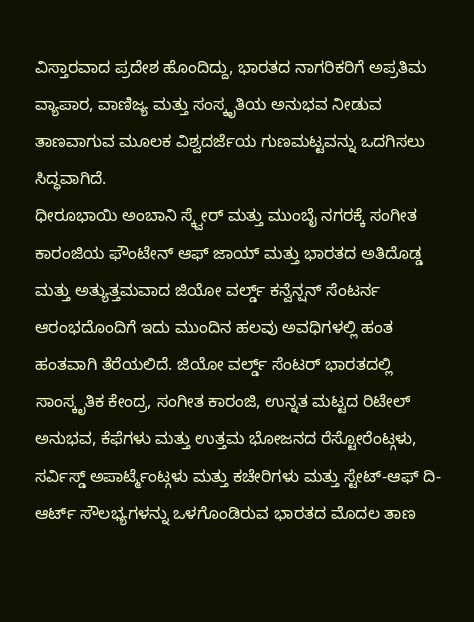ವಿಸ್ತಾರವಾದ ಪ್ರದೇಶ ಹೊಂದಿದ್ದು, ಭಾರತದ ನಾಗರಿಕರಿಗೆ ಅಪ್ರತಿಮ ವ್ಯಾಪಾರ, ವಾಣಿಜ್ಯ ಮತ್ತು ಸಂಸ್ಕೃತಿಯ ಅನುಭವ ನೀಡುವ ತಾಣವಾಗುವ ಮೂಲಕ ವಿಶ್ವದರ್ಜೆಯ ಗುಣಮಟ್ಟವನ್ನು ಒದಗಿಸಲು ಸಿದ್ಧವಾಗಿದೆ.
ಧೀರೂಭಾಯಿ ಅಂಬಾನಿ ಸ್ಕ್ವೇರ್ ಮತ್ತು ಮುಂಬೈ ನಗರಕ್ಕೆ ಸಂಗೀತ ಕಾರಂಜಿಯ ಫೌಂಟೇನ್ ಆಫ್ ಜಾಯ್ ಮತ್ತು ಭಾರತದ ಅತಿದೊಡ್ಡ ಮತ್ತು ಅತ್ಯುತ್ತಮವಾದ ಜಿಯೋ ವರ್ಲ್ಡ್ ಕನ್ವೆನ್ಷನ್ ಸೆಂಟರ್ನ ಆರಂಭದೊಂದಿಗೆ ಇದು ಮುಂದಿನ ಹಲವು ಅವಧಿಗಳಲ್ಲಿ ಹಂತ ಹಂತವಾಗಿ ತೆರೆಯಲಿದೆ. ಜಿಯೋ ವರ್ಲ್ಡ್ ಸೆಂಟರ್ ಭಾರತದಲ್ಲಿ ಸಾಂಸ್ಕೃತಿಕ ಕೇಂದ್ರ, ಸಂಗೀತ ಕಾರಂಜಿ, ಉನ್ನತ ಮಟ್ಟದ ರಿಟೇಲ್ ಅನುಭವ, ಕೆಫೆಗಳು ಮತ್ತು ಉತ್ತಮ ಭೋಜನದ ರೆಸ್ಟೋರೆಂಟ್ಗಳು, ಸರ್ವಿಸ್ಡ್ ಅಪಾರ್ಟ್ಮೆಂಟ್ಗಳು ಮತ್ತು ಕಚೇರಿಗಳು ಮತ್ತು ಸ್ಟೇಟ್-ಆಫ್ ದಿ- ಆರ್ಟ್ ಸೌಲಭ್ಯಗಳನ್ನು ಒಳಗೊಂಡಿರುವ ಭಾರತದ ಮೊದಲ ತಾಣ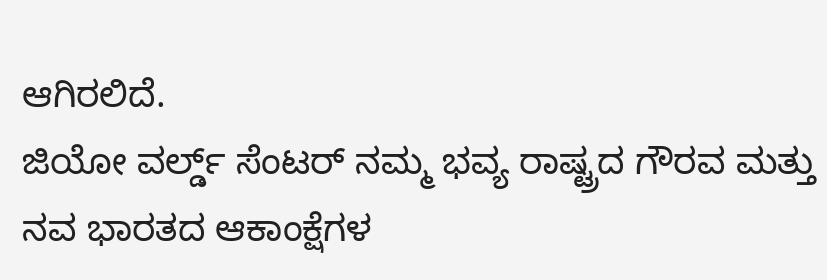ಆಗಿರಲಿದೆ.
ಜಿಯೋ ವರ್ಲ್ಡ್ ಸೆಂಟರ್ ನಮ್ಮ ಭವ್ಯ ರಾಷ್ಟ್ರದ ಗೌರವ ಮತ್ತು ನವ ಭಾರತದ ಆಕಾಂಕ್ಷೆಗಳ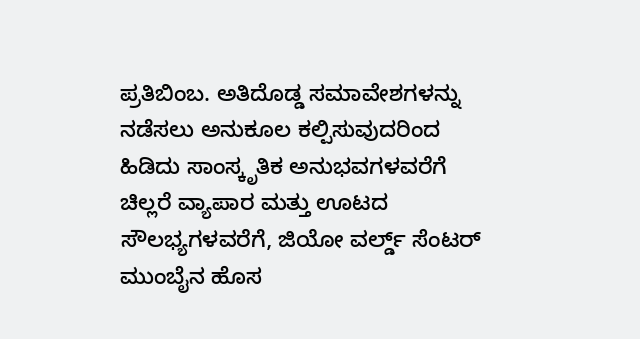ಪ್ರತಿಬಿಂಬ. ಅತಿದೊಡ್ಡ ಸಮಾವೇಶಗಳನ್ನು ನಡೆಸಲು ಅನುಕೂಲ ಕಲ್ಪಿಸುವುದರಿಂದ ಹಿಡಿದು ಸಾಂಸ್ಕೃತಿಕ ಅನುಭವಗಳವರೆಗೆ ಚಿಲ್ಲರೆ ವ್ಯಾಪಾರ ಮತ್ತು ಊಟದ ಸೌಲಭ್ಯಗಳವರೆಗೆ, ಜಿಯೋ ವರ್ಲ್ಡ್ ಸೆಂಟರ್ ಮುಂಬೈನ ಹೊಸ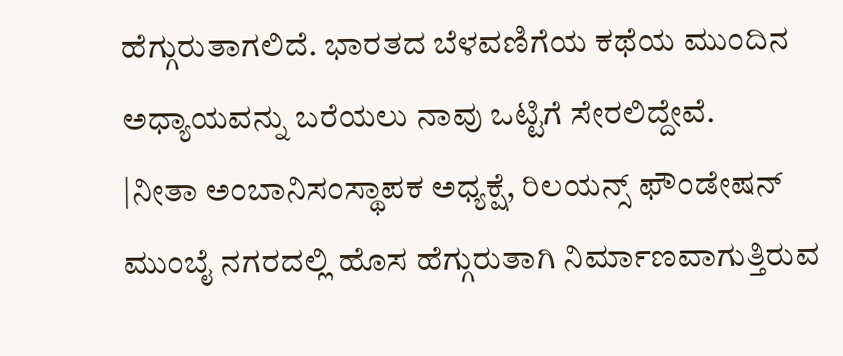ಹೆಗ್ಗುರುತಾಗಲಿದೆ. ಭಾರತದ ಬೆಳವಣಿಗೆಯ ಕಥೆಯ ಮುಂದಿನ ಅಧ್ಯಾಯವನ್ನು ಬರೆಯಲು ನಾವು ಒಟ್ಟಿಗೆ ಸೇರಲಿದ್ದೇವೆ.
|ನೀತಾ ಅಂಬಾನಿಸಂಸ್ಥಾಪಕ ಅಧ್ಯಕ್ಷೆ, ರಿಲಯನ್ಸ್ ಫೌಂಡೇಷನ್
ಮುಂಬೈ ನಗರದಲ್ಲಿ ಹೊಸ ಹೆಗ್ಗುರುತಾಗಿ ನಿರ್ಮಾಣವಾಗುತ್ತಿರುವ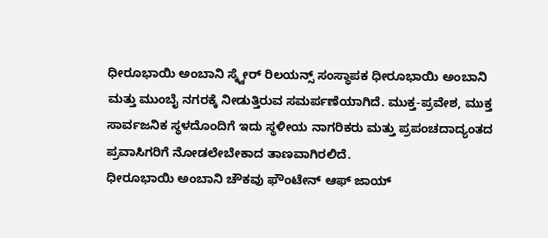ಧೀರೂಭಾಯಿ ಅಂಬಾನಿ ಸ್ಕ್ವೇರ್ ರಿಲಯನ್ಸ್ ಸಂಸ್ಥಾಪಕ ಧೀರೂಭಾಯಿ ಅಂಬಾನಿ ಮತ್ತು ಮುಂಬೈ ನಗರಕ್ಕೆ ನೀಡುತ್ತಿರುವ ಸಮರ್ಪಣೆಯಾಗಿದೆ. ಮುಕ್ತ-ಪ್ರವೇಶ, ಮುಕ್ತ ಸಾರ್ವಜನಿಕ ಸ್ಥಳದೊಂದಿಗೆ ಇದು ಸ್ಥಳೀಯ ನಾಗರಿಕರು ಮತ್ತು ಪ್ರಪಂಚದಾದ್ಯಂತದ ಪ್ರವಾಸಿಗರಿಗೆ ನೋಡಲೇಬೇಕಾದ ತಾಣವಾಗಿರಲಿದೆ.
ಧೀರೂಭಾಯಿ ಅಂಬಾನಿ ಚೌಕವು ಫೌಂಟೇನ್ ಆಫ್ ಜಾಯ್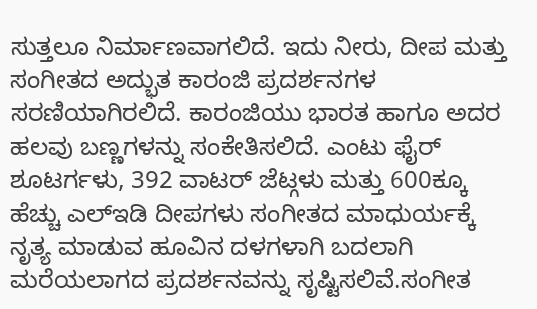ಸುತ್ತಲೂ ನಿರ್ಮಾಣವಾಗಲಿದೆ. ಇದು ನೀರು, ದೀಪ ಮತ್ತು ಸಂಗೀತದ ಅದ್ಭುತ ಕಾರಂಜಿ ಪ್ರದರ್ಶನಗಳ ಸರಣಿಯಾಗಿರಲಿದೆ. ಕಾರಂಜಿಯು ಭಾರತ ಹಾಗೂ ಅದರ ಹಲವು ಬಣ್ಣಗಳನ್ನು ಸಂಕೇತಿಸಲಿದೆ. ಎಂಟು ಫೈರ್ ಶೂಟರ್ಗಳು, 392 ವಾಟರ್ ಜೆಟ್ಗಳು ಮತ್ತು 600ಕ್ಕೂ ಹೆಚ್ಚು ಎಲ್ಇಡಿ ದೀಪಗಳು ಸಂಗೀತದ ಮಾಧುರ್ಯಕ್ಕೆ ನೃತ್ಯ ಮಾಡುವ ಹೂವಿನ ದಳಗಳಾಗಿ ಬದಲಾಗಿ ಮರೆಯಲಾಗದ ಪ್ರದರ್ಶನವನ್ನು ಸೃಷ್ಟಿಸಲಿವೆ.ಸಂಗೀತ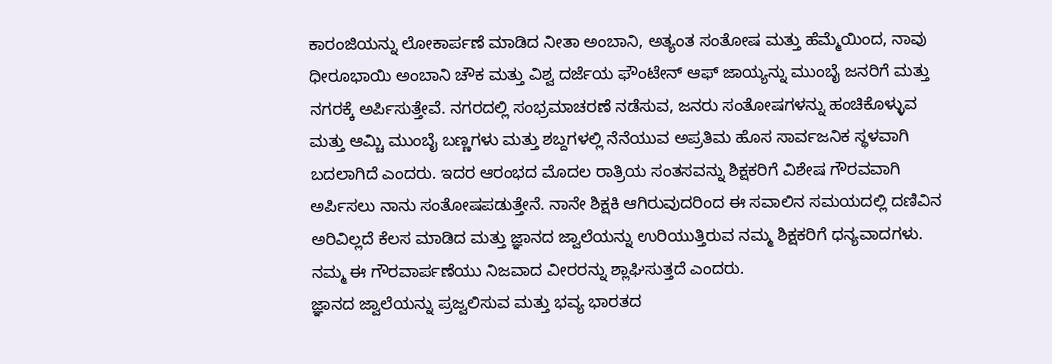ಕಾರಂಜಿಯನ್ನು ಲೋಕಾರ್ಪಣೆ ಮಾಡಿದ ನೀತಾ ಅಂಬಾನಿ, ಅತ್ಯಂತ ಸಂತೋಷ ಮತ್ತು ಹೆಮ್ಮೆಯಿಂದ, ನಾವು ಧೀರೂಭಾಯಿ ಅಂಬಾನಿ ಚೌಕ ಮತ್ತು ವಿಶ್ವ ದರ್ಜೆಯ ಫೌಂಟೇನ್ ಆಫ್ ಜಾಯ್ಯನ್ನು ಮುಂಬೈ ಜನರಿಗೆ ಮತ್ತು ನಗರಕ್ಕೆ ಅರ್ಪಿಸುತ್ತೇವೆ. ನಗರದಲ್ಲಿ ಸಂಭ್ರಮಾಚರಣೆ ನಡೆಸುವ, ಜನರು ಸಂತೋಷಗಳನ್ನು ಹಂಚಿಕೊಳ್ಳುವ ಮತ್ತು ಆಮ್ಚಿ ಮುಂಬೈ ಬಣ್ಣಗಳು ಮತ್ತು ಶಬ್ದಗಳಲ್ಲಿ ನೆನೆಯುವ ಅಪ್ರತಿಮ ಹೊಸ ಸಾರ್ವಜನಿಕ ಸ್ಥಳವಾಗಿ ಬದಲಾಗಿದೆ ಎಂದರು. ಇದರ ಆರಂಭದ ಮೊದಲ ರಾತ್ರಿಯ ಸಂತಸವನ್ನು ಶಿಕ್ಷಕರಿಗೆ ವಿಶೇಷ ಗೌರವವಾಗಿ ಅರ್ಪಿಸಲು ನಾನು ಸಂತೋಷಪಡುತ್ತೇನೆ. ನಾನೇ ಶಿಕ್ಷಕಿ ಆಗಿರುವುದರಿಂದ ಈ ಸವಾಲಿನ ಸಮಯದಲ್ಲಿ ದಣಿವಿನ ಅರಿವಿಲ್ಲದೆ ಕೆಲಸ ಮಾಡಿದ ಮತ್ತು ಜ್ಞಾನದ ಜ್ವಾಲೆಯನ್ನು ಉರಿಯುತ್ತಿರುವ ನಮ್ಮ ಶಿಕ್ಷಕರಿಗೆ ಧನ್ಯವಾದಗಳು. ನಮ್ಮ ಈ ಗೌರವಾರ್ಪಣೆಯು ನಿಜವಾದ ವೀರರನ್ನು ಶ್ಲಾಘಿಸುತ್ತದೆ ಎಂದರು.
ಜ್ಞಾನದ ಜ್ವಾಲೆಯನ್ನು ಪ್ರಜ್ವಲಿಸುವ ಮತ್ತು ಭವ್ಯ ಭಾರತದ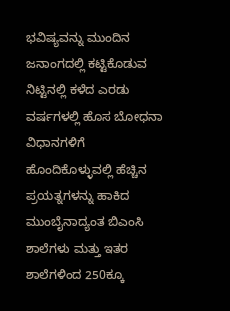ಭವಿಷ್ಯವನ್ನು ಮುಂದಿನ ಜನಾಂಗದಲ್ಲಿ ಕಟ್ಟಿಕೊಡುವ ನಿಟ್ಟಿನಲ್ಲಿ ಕಳೆದ ಎರಡು ವರ್ಷಗಳಲ್ಲಿ ಹೊಸ ಬೋಧನಾ ವಿಧಾನಗಳಿಗೆ ಹೊಂದಿಕೊಳ್ಳುವಲ್ಲಿ ಹೆಚ್ಚಿನ ಪ್ರಯತ್ನಗಳನ್ನು ಹಾಕಿದ ಮುಂಬೈನಾದ್ಯಂತ ಬಿಎಂಸಿ ಶಾಲೆಗಳು ಮತ್ತು ಇತರ ಶಾಲೆಗಳಿಂದ 250ಕ್ಕೂ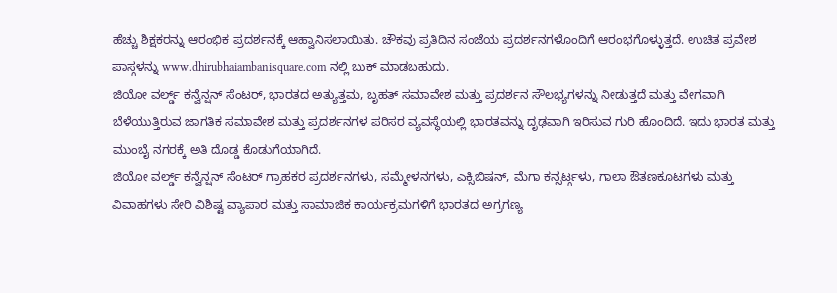ಹೆಚ್ಚು ಶಿಕ್ಷಕರನ್ನು ಆರಂಭಿಕ ಪ್ರದರ್ಶನಕ್ಕೆ ಆಹ್ವಾನಿಸಲಾಯಿತು. ಚೌಕವು ಪ್ರತಿದಿನ ಸಂಜೆಯ ಪ್ರದರ್ಶನಗಳೊಂದಿಗೆ ಆರಂಭಗೊಳ್ಳುತ್ತದೆ. ಉಚಿತ ಪ್ರವೇಶ ಪಾಸ್ಗಳನ್ನು www.dhirubhaiambanisquare.com ನಲ್ಲಿ ಬುಕ್ ಮಾಡಬಹುದು.
ಜಿಯೋ ವರ್ಲ್ಡ್ ಕನ್ವೆನ್ಷನ್ ಸೆಂಟರ್, ಭಾರತದ ಅತ್ಯುತ್ತಮ, ಬೃಹತ್ ಸಮಾವೇಶ ಮತ್ತು ಪ್ರದರ್ಶನ ಸೌಲಭ್ಯಗಳನ್ನು ನೀಡುತ್ತದೆ ಮತ್ತು ವೇಗವಾಗಿ ಬೆಳೆಯುತ್ತಿರುವ ಜಾಗತಿಕ ಸಮಾವೇಶ ಮತ್ತು ಪ್ರದರ್ಶನಗಳ ಪರಿಸರ ವ್ಯವಸ್ಥೆಯಲ್ಲಿ ಭಾರತವನ್ನು ದೃಢವಾಗಿ ಇರಿಸುವ ಗುರಿ ಹೊಂದಿದೆ. ಇದು ಭಾರತ ಮತ್ತು ಮುಂಬೈ ನಗರಕ್ಕೆ ಅತಿ ದೊಡ್ಡ ಕೊಡುಗೆಯಾಗಿದೆ.
ಜಿಯೋ ವರ್ಲ್ಡ್ ಕನ್ವೆನ್ಷನ್ ಸೆಂಟರ್ ಗ್ರಾಹಕರ ಪ್ರದರ್ಶನಗಳು, ಸಮ್ಮೇಳನಗಳು, ಎಕ್ಸಿಬಿಷನ್, ಮೆಗಾ ಕನ್ಸರ್ಟ್ಗಳು, ಗಾಲಾ ಔತಣಕೂಟಗಳು ಮತ್ತು ವಿವಾಹಗಳು ಸೇರಿ ವಿಶಿಷ್ಟ ವ್ಯಾಪಾರ ಮತ್ತು ಸಾಮಾಜಿಕ ಕಾರ್ಯಕ್ರಮಗಳಿಗೆ ಭಾರತದ ಅಗ್ರಗಣ್ಯ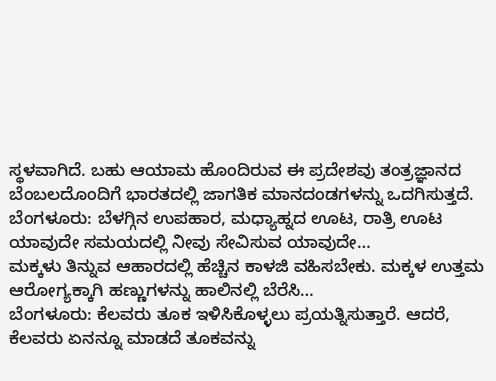ಸ್ಥಳವಾಗಿದೆ. ಬಹು ಆಯಾಮ ಹೊಂದಿರುವ ಈ ಪ್ರದೇಶವು ತಂತ್ರಜ್ಞಾನದ ಬೆಂಬಲದೊಂದಿಗೆ ಭಾರತದಲ್ಲಿ ಜಾಗತಿಕ ಮಾನದಂಡಗಳನ್ನು ಒದಗಿಸುತ್ತದೆ.
ಬೆಂಗಳೂರು: ಬೆಳಗ್ಗಿನ ಉಪಹಾರ, ಮಧ್ಯಾಹ್ನದ ಊಟ, ರಾತ್ರಿ ಊಟ ಯಾವುದೇ ಸಮಯದಲ್ಲಿ ನೀವು ಸೇವಿಸುವ ಯಾವುದೇ…
ಮಕ್ಕಳು ತಿನ್ನುವ ಆಹಾರದಲ್ಲಿ ಹೆಚ್ಚಿನ ಕಾಳಜಿ ವಹಿಸಬೇಕು. ಮಕ್ಕಳ ಉತ್ತಮ ಆರೋಗ್ಯಕ್ಕಾಗಿ ಹಣ್ಣುಗಳನ್ನು ಹಾಲಿನಲ್ಲಿ ಬೆರೆಸಿ…
ಬೆಂಗಳೂರು: ಕೆಲವರು ತೂಕ ಇಳಿಸಿಕೊಳ್ಳಲು ಪ್ರಯತ್ನಿಸುತ್ತಾರೆ. ಆದರೆ, ಕೆಲವರು ಏನನ್ನೂ ಮಾಡದೆ ತೂಕವನ್ನು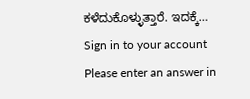ಕಳೆದುಕೊಳ್ಳುತ್ತಾರೆ. ಇದಕ್ಕೆ…
Sign in to your account
Please enter an answer in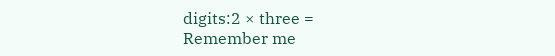digits:2 × three =
Remember me